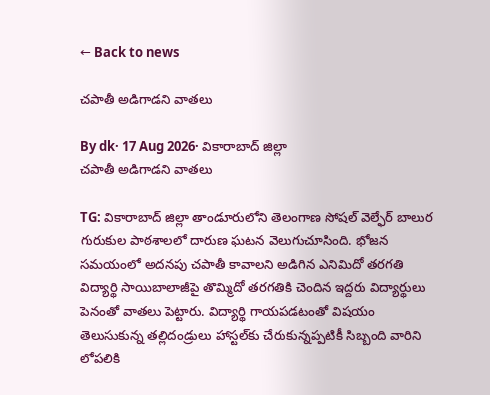← Back to news

చపాతీ అడిగాడని వాతలు

By dk· 17 Aug 2026· వికారాబాద్ జిల్లా
చపాతీ అడిగాడని వాతలు

TG: వికారాబాద్ జిల్లా తాండూరులోని తెలంగాణ సోషల్ వెల్ఫేర్ బాలుర గురుకుల పాఠశాలలో దారుణ ఘటన వెలుగుచూసింది. భోజన సమయంలో అదనపు చపాతీ కావాలని అడిగిన ఎనిమిదో తరగతి విద్యార్థి సాయిబాలాజీపై తొమ్మిదో తరగతికి చెందిన ఇద్దరు విద్యార్థులు పెనంతో వాతలు పెట్టారు. విద్యార్థి గాయపడటంతో విషయం తెలుసుకున్న తల్లిదండ్రులు హాస్టల్‌కు చేరుకున్నప్పటికీ సిబ్బంది వారిని లోపలికి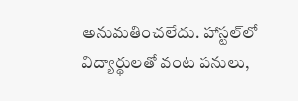అనుమతించలేదు. హాస్టల్‌లో విద్యార్థులతో వంట పనులు,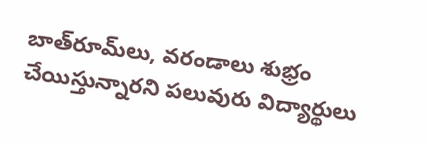బాత్‌రూమ్‌లు, వరండాలు శుభ్రం చేయిస్తున్నారని పలువురు విద్యార్థులు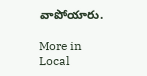వాపోయారు.

More in Local